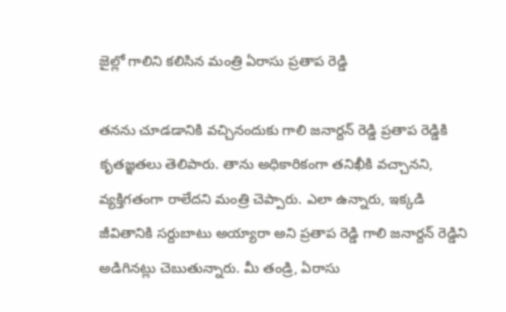జైల్లో గాలిని కలిసిన మంత్రి ఏరాసు ప్రతాప రెడ్డి

తనను చూడడానికి వచ్చినందుకు గాలి జనార్దన్ రెడ్డి ప్రతాప రెడ్డికి కృతజ్ఞతలు తెలిపారు. తాను అధికారికంగా తనిఖీకి వచ్చానని, వ్యక్తిగతంగా రాలేదని మంత్రి చెప్పారు. ఎలా ఉన్నారు, ఇక్కడి జీవితానికి సర్దుబాటు అయ్యారా అని ప్రతాప రెడ్డి గాలి జనార్దన్ రెడ్డిని అడిగినట్లు చెబుతున్నారు. మీ తండ్రి, ఏరాసు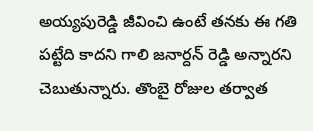అయ్యపురెడ్డి జీవించి ఉంటే తనకు ఈ గతి పట్టేది కాదని గాలి జనార్దన్ రెడ్డి అన్నారని చెబుతున్నారు. తొంబై రోజుల తర్వాత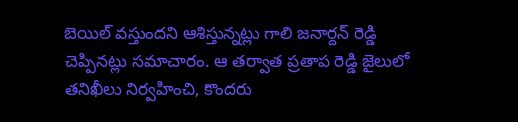బెయిల్ వస్తుందని ఆశిస్తున్నట్లు గాలి జనార్దన్ రెడ్డి చెప్పినట్లు సమాచారం. ఆ తర్వాత ప్రతాప రెడ్డి జైలులో తనిఖీలు నిర్వహించి, కొందరు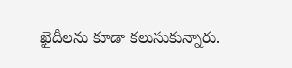ఖైదీలను కూడా కలుసుకున్నారు.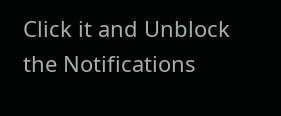Click it and Unblock the Notifications